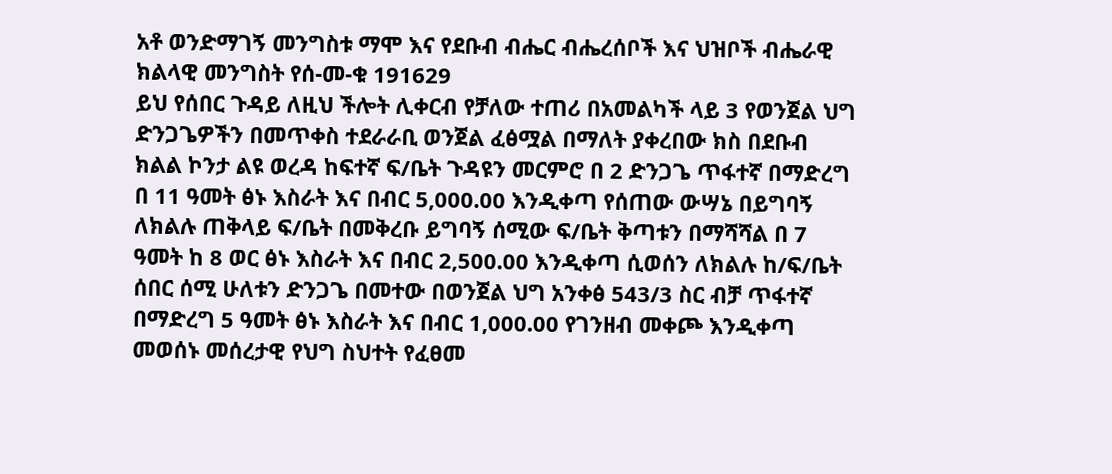አቶ ወንድማገኝ መንግስቱ ማሞ እና የደቡብ ብሔር ብሔረሰቦች እና ህዝቦች ብሔራዊ ክልላዊ መንግስት የሰ-መ-ቁ 191629
ይህ የሰበር ጉዳይ ለዚህ ችሎት ሊቀርብ የቻለው ተጠሪ በአመልካች ላይ 3 የወንጀል ህግ ድንጋጌዎችን በመጥቀስ ተደራራቢ ወንጀል ፈፅሟል በማለት ያቀረበው ክስ በደቡብ ክልል ኮንታ ልዩ ወረዳ ከፍተኛ ፍ/ቤት ጉዳዩን መርምሮ በ 2 ድንጋጌ ጥፋተኛ በማድረግ በ 11 ዓመት ፅኑ እስራት እና በብር 5,000.00 እንዲቀጣ የሰጠው ውሣኔ በይግባኝ ለክልሉ ጠቅላይ ፍ/ቤት በመቅረቡ ይግባኝ ሰሚው ፍ/ቤት ቅጣቱን በማሻሻል በ 7 ዓመት ከ 8 ወር ፅኑ እስራት እና በብር 2,500.00 እንዲቀጣ ሲወሰን ለክልሉ ከ/ፍ/ቤት ሰበር ሰሚ ሁለቱን ድንጋጌ በመተው በወንጀል ህግ አንቀፅ 543/3 ስር ብቻ ጥፋተኛ በማድረግ 5 ዓመት ፅኑ እስራት እና በብር 1,000.00 የገንዘብ መቀጮ እንዲቀጣ መወሰኑ መሰረታዊ የህግ ስህተት የፈፀመ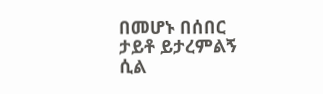በመሆኑ በሰበር ታይቶ ይታረምልኝ ሲል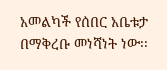አመልካች የሰበር አቤቱታ በማቅረቡ መነሻነት ነው፡፡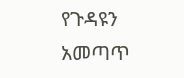የጉዳዩን አመጣጥ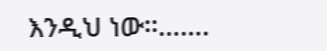እንዲህ ነው፡፡…….